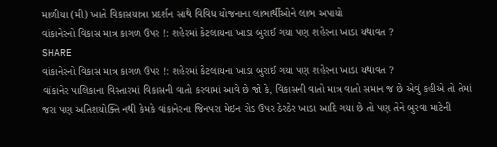માળીયા (મી) ખાતે વિકાસયાત્રા પ્રદર્શન સાથે વિવિધ યોજનાના લાભાર્થીઓને લાભ અપાયો
વાંકાનેરનો વિકાસ માત્ર કાગળ ઉપર !: શહેરમાં કેટલાયના ખાડા બુરાઈ ગયા પણ શહેરના ખાડા યથાવત ?
SHARE
વાંકાનેરનો વિકાસ માત્ર કાગળ ઉપર !: શહેરમાં કેટલાયના ખાડા બુરાઈ ગયા પણ શહેરના ખાડા યથાવત ?
વાંકાનેર પાલિકાના વિસ્તારમાં વિકાસની વાતો કરવામાં આવે છે જો કે, વિકાસની વાતો માત્ર વાતો સમાન જ છે એવું કહીએ તો તેમાં જરા પણ અતિશયોક્તિ નથી કેમકે વાંકાનેરના જિનપરા મેઇન રોડ ઉપર ઠેરઠેર ખાડા આદિ ગયા છે તો પણ તેને બુરવા માટેની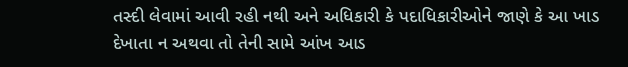તસ્દી લેવામાં આવી રહી નથી અને અધિકારી કે પદાધિકારીઓને જાણે કે આ ખાડ દેખાતા ન અથવા તો તેની સામે આંખ આડ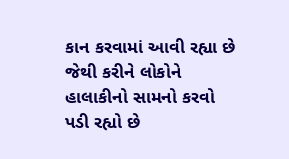કાન કરવામાં આવી રહ્યા છે જેથી કરીને લોકોને હાલાકીનો સામનો કરવો પડી રહ્યો છે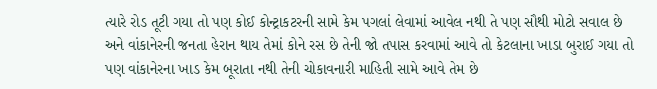ત્યારે રોડ તૂટી ગયા તો પણ કોઈ કોન્ટ્રાકટરની સામે કેમ પગલાં લેવામાં આવેલ નથી તે પણ સૌથી મોટો સવાલ છે અને વાંકાનેરની જનતા હેરાન થાય તેમાં કોને રસ છે તેની જો તપાસ કરવામાં આવે તો કેટલાના ખાડા બુરાઈ ગયા તો પણ વાંકાનેરના ખાડ કેમ બૂરાતા નથી તેની ચોકાવનારી માહિતી સામે આવે તેમ છે